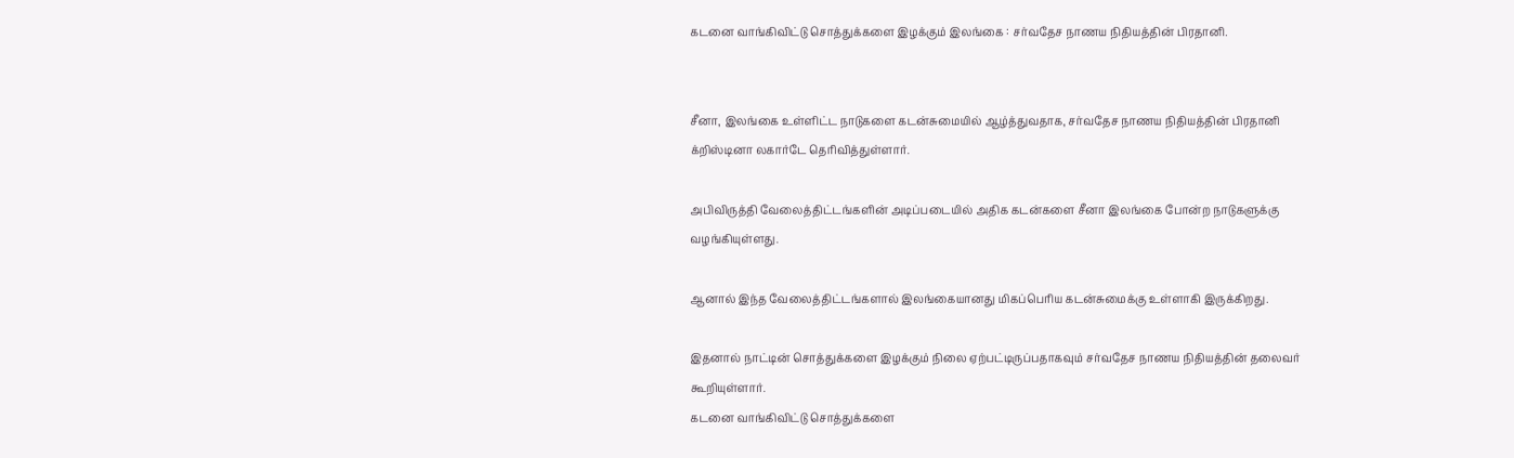கடனை வாங்கிவிட்டு சொத்துக்களை இழக்கும் இலங்கை : சர்வதேச நாணய நிதியத்தின் பிரதானி.


சீனா, இலங்கை உள்ளிட்ட நாடுகளை கடன்சுமையில் ஆழ்த்துவதாக, சர்வதேச நாணய நிதியத்தின் பிரதானி
க்றிஸ்டினா லகார்டே தெரிவித்துள்ளார்.

அபிவிருத்தி வேலைத்திட்டங்களின் அடிப்படையில் அதிக கடன்களை சீனா இலங்கை போன்ற நாடுகளுக்கு வழங்கியுள்ளது.

ஆனால் இந்த வேலைத்திட்டங்களால் இலங்கையானது மிகப்பெரிய கடன்சுமைக்கு உள்ளாகி இருக்கிறது.

இதனால் நாட்டின் சொத்துக்களை இழக்கும் நிலை ஏற்பட்டிருப்பதாகவும் சர்வதேச நாணய நிதியத்தின் தலைவர் கூறியுள்ளார்.
கடனை வாங்கிவிட்டு சொத்துக்களை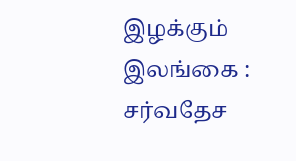இழக்கும் இலங்கை : சர்வதேச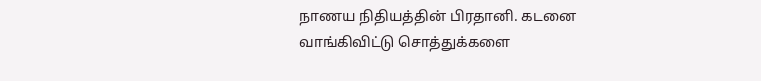நாணய நிதியத்தின் பிரதானி. கடனை வாங்கிவிட்டு சொத்துக்களை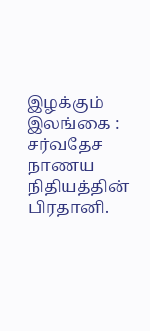இழக்கும் இலங்கை :  சர்வதேச நாணய நிதியத்தின் பிரதானி.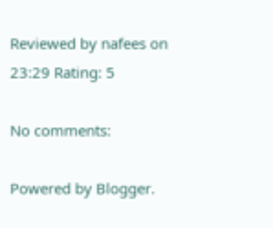Reviewed by nafees on 23:29 Rating: 5

No comments:

Powered by Blogger.